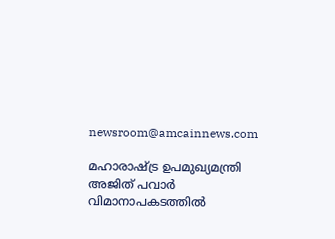newsroom@amcainnews.com

മഹാരാഷ്ട്ര ഉപമുഖ്യമന്ത്രി അജിത് പവാർ വിമാനാപകടത്തിൽ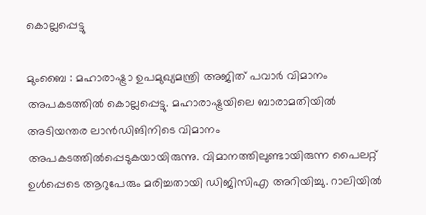കൊല്ലപ്പെട്ടു

മുംബൈ : മഹാരാഷ്ട്രാ ഉപമുഖ്യമന്ത്രി അജിത് പവാര്‍ വിമാനം അപകടത്തില്‍ കൊല്ലപ്പെട്ടു. മഹാരാഷ്ട്രയിലെ ബാരാമതിയില്‍ അടിയന്തര ലാന്‍ഡിങിനിടെ വിമാനം അപകടത്തിൽപ്പെടുകയായിരുന്നു. വിമാനത്തിലുണ്ടായിരുന്ന പൈലറ്റ് ഉള്‍പ്പെടെ ആറുപേരും മരിച്ചതായി ഡിജിസിഎ അറിയിച്ചു. റാലിയില്‍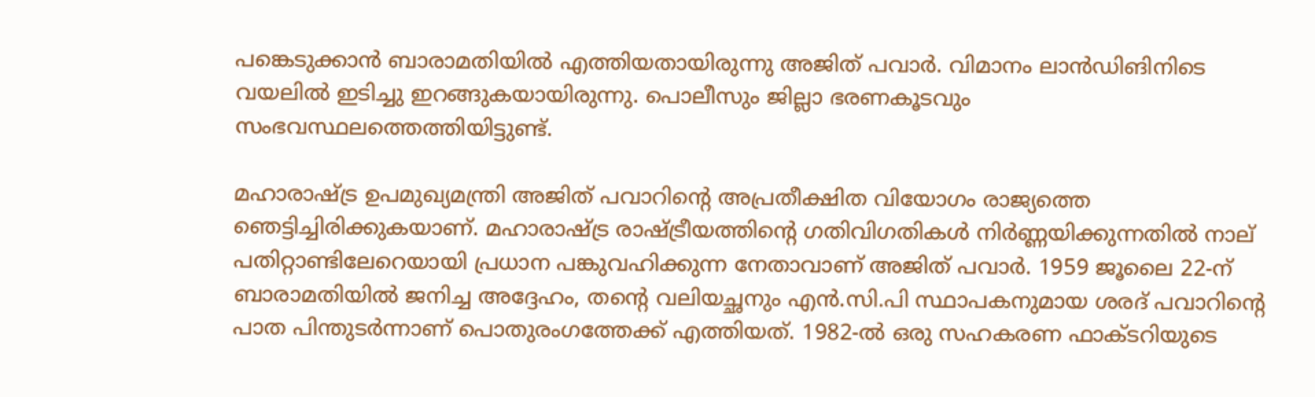പങ്കെടുക്കാന്‍ ബാരാമതിയില്‍ എത്തിയതായിരുന്നു അജിത് പവാര്‍. വിമാനം ലാന്‍ഡിങിനിടെ വയലില്‍ ഇടിച്ചു ഇറങ്ങുകയായിരുന്നു. പൊലീസും ജില്ലാ ഭരണകൂടവും സംഭവസ്ഥലത്തെത്തിയിട്ടുണ്ട്.

മഹാരാഷ്ട്ര ഉപമുഖ്യമന്ത്രി അജിത് പവാറിന്റെ അപ്രതീക്ഷിത വിയോഗം രാജ്യത്തെ ഞെട്ടിച്ചിരിക്കുകയാണ്. മഹാരാഷ്ട്ര രാഷ്ട്രീയത്തിന്റെ ഗതിവിഗതികള്‍ നിര്‍ണ്ണയിക്കുന്നതില്‍ നാല് പതിറ്റാണ്ടിലേറെയായി പ്രധാന പങ്കുവഹിക്കുന്ന നേതാവാണ് അജിത് പവാര്‍. 1959 ജൂലൈ 22-ന് ബാരാമതിയില്‍ ജനിച്ച അദ്ദേഹം, തന്റെ വലിയച്ഛനും എന്‍.സി.പി സ്ഥാപകനുമായ ശരദ് പവാറിന്റെ പാത പിന്തുടര്‍ന്നാണ് പൊതുരംഗത്തേക്ക് എത്തിയത്. 1982-ല്‍ ഒരു സഹകരണ ഫാക്ടറിയുടെ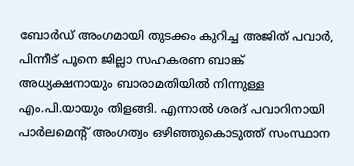ബോര്‍ഡ് അംഗമായി തുടക്കം കുറിച്ച അജിത് പവാര്‍, പിന്നീട് പൂനെ ജില്ലാ സഹകരണ ബാങ്ക് അധ്യക്ഷനായും ബാരാമതിയില്‍ നിന്നുള്ള എം.പി.യായും തിളങ്ങി. എന്നാല്‍ ശരദ് പവാറിനായി പാര്‍ലമെന്റ് അംഗത്വം ഒഴിഞ്ഞുകൊടുത്ത് സംസ്ഥാന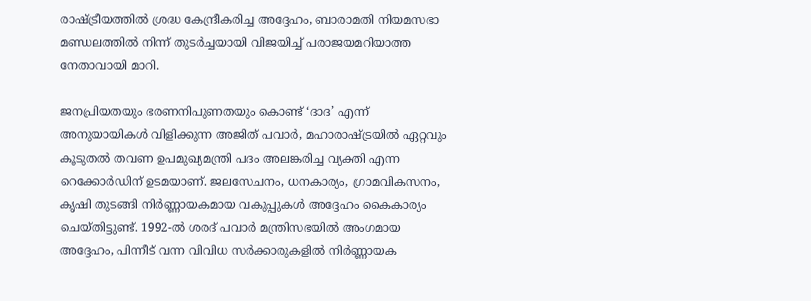രാഷ്ട്രീയത്തില്‍ ശ്രദ്ധ കേന്ദ്രീകരിച്ച അദ്ദേഹം, ബാരാമതി നിയമസഭാ മണ്ഡലത്തില്‍ നിന്ന് തുടര്‍ച്ചയായി വിജയിച്ച് പരാജയമറിയാത്ത നേതാവായി മാറി.

ജനപ്രിയതയും ഭരണനിപുണതയും കൊണ്ട് ‘ദാദ’ എന്ന് അനുയായികള്‍ വിളിക്കുന്ന അജിത് പവാര്‍, മഹാരാഷ്ട്രയില്‍ ഏറ്റവും കൂടുതല്‍ തവണ ഉപമുഖ്യമന്ത്രി പദം അലങ്കരിച്ച വ്യക്തി എന്ന റെക്കോര്‍ഡിന് ഉടമയാണ്. ജലസേചനം, ധനകാര്യം, ഗ്രാമവികസനം, കൃഷി തുടങ്ങി നിര്‍ണ്ണായകമായ വകുപ്പുകള്‍ അദ്ദേഹം കൈകാര്യം ചെയ്തിട്ടുണ്ട്. 1992-ല്‍ ശരദ് പവാര്‍ മന്ത്രിസഭയില്‍ അംഗമായ അദ്ദേഹം, പിന്നീട് വന്ന വിവിധ സര്‍ക്കാരുകളില്‍ നിര്‍ണ്ണായക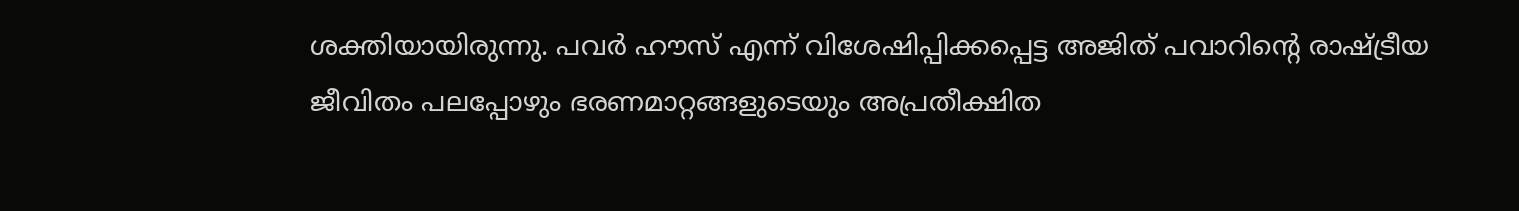ശക്തിയായിരുന്നു. പവര്‍ ഹൗസ് എന്ന് വിശേഷിപ്പിക്കപ്പെട്ട അജിത് പവാറിന്റെ രാഷ്ട്രീയ ജീവിതം പലപ്പോഴും ഭരണമാറ്റങ്ങളുടെയും അപ്രതീക്ഷിത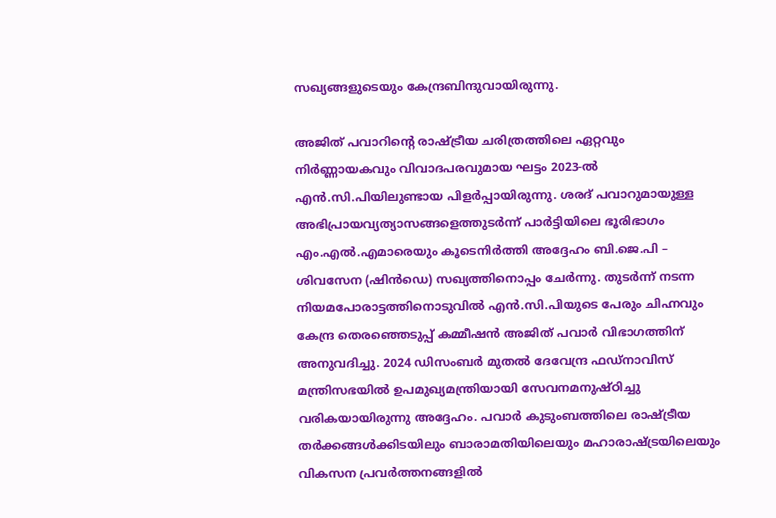സഖ്യങ്ങളുടെയും കേന്ദ്രബിന്ദുവായിരുന്നു.

അജിത് പവാറിന്റെ രാഷ്ട്രീയ ചരിത്രത്തിലെ ഏറ്റവും നിര്‍ണ്ണായകവും വിവാദപരവുമായ ഘട്ടം 2023-ല്‍ എന്‍.സി.പിയിലുണ്ടായ പിളര്‍പ്പായിരുന്നു. ശരദ് പവാറുമായുള്ള അഭിപ്രായവ്യത്യാസങ്ങളെത്തുടര്‍ന്ന് പാര്‍ട്ടിയിലെ ഭൂരിഭാഗം എം.എല്‍.എമാരെയും കൂടെനിര്‍ത്തി അദ്ദേഹം ബി.ജെ.പി – ശിവസേന (ഷിന്‍ഡെ) സഖ്യത്തിനൊപ്പം ചേര്‍ന്നു. തുടര്‍ന്ന് നടന്ന നിയമപോരാട്ടത്തിനൊടുവില്‍ എന്‍.സി.പിയുടെ പേരും ചിഹ്നവും കേന്ദ്ര തെരഞ്ഞെടുപ്പ് കമ്മീഷന്‍ അജിത് പവാര്‍ വിഭാഗത്തിന് അനുവദിച്ചു. 2024 ഡിസംബര്‍ മുതല്‍ ദേവേന്ദ്ര ഫഡ്നാവിസ് മന്ത്രിസഭയില്‍ ഉപമുഖ്യമന്ത്രിയായി സേവനമനുഷ്ഠിച്ചു വരികയായിരുന്നു അദ്ദേഹം. പവാര്‍ കുടുംബത്തിലെ രാഷ്ട്രീയ തര്‍ക്കങ്ങള്‍ക്കിടയിലും ബാരാമതിയിലെയും മഹാരാഷ്ട്രയിലെയും വികസന പ്രവര്‍ത്തനങ്ങളില്‍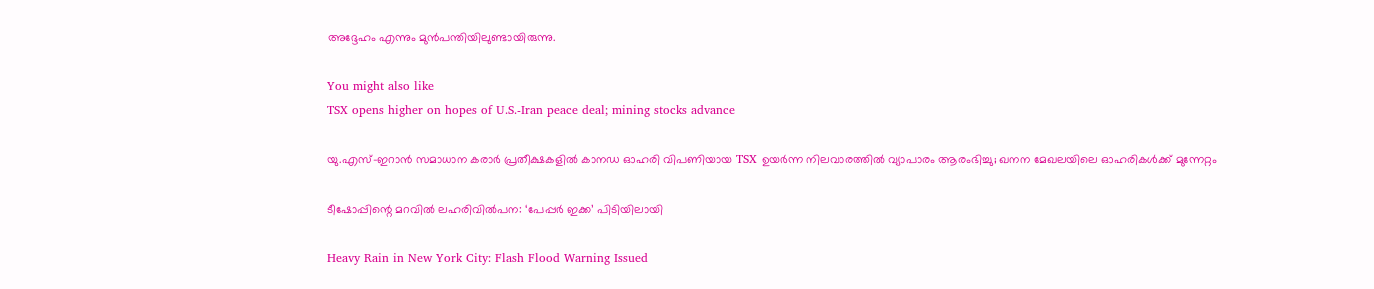അദ്ദേഹം എന്നും മുന്‍പന്തിയിലുണ്ടായിരുന്നു.

You might also like
TSX opens higher on hopes of U.S.-Iran peace deal; mining stocks advance

യു.എസ്-ഇറാൻ സമാധാന കരാർ പ്രതീക്ഷകളിൽ കാനഡ ഓഹരി വിപണിയായ TSX ഉയർന്ന നിലവാരത്തിൽ വ്യാപാരം ആരംഭിച്ചു; ഖനന മേഖലയിലെ ഓഹരികൾക്ക് മുന്നേറ്റം

ടീഷോപ്പിന്റെ മറവിൽ ലഹരിവിൽപന: ‘പേപ്പർ ഇക്ക’ പിടിയിലായി

Heavy Rain in New York City: Flash Flood Warning Issued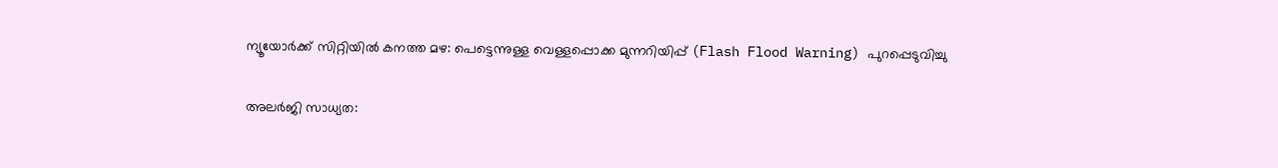ന്യൂയോർക്ക് സിറ്റിയിൽ കനത്ത മഴ: പെട്ടെന്നുള്ള വെള്ളപ്പൊക്ക മുന്നറിയിപ്പ് (Flash Flood Warning) പുറപ്പെടുവിച്ചു

അലർജി സാധ്യത: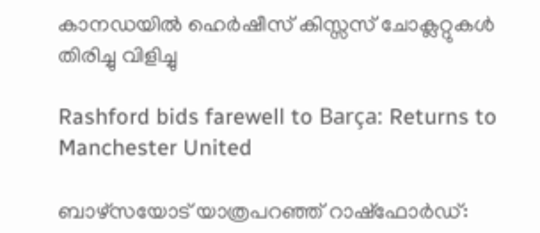കാനഡയിൽ ഹെർഷീസ് കിസ്സസ് ചോക്ലറ്റുകൾ തിരിച്ചു വിളിച്ചു

Rashford bids farewell to Barça: Returns to Manchester United

ബാഴ്‌സയോട് യാത്രപറഞ്ഞ് റാഷ്‌ഫോർഡ്: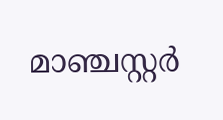മാഞ്ചസ്റ്റർ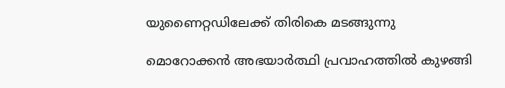യുണൈറ്റഡിലേക്ക് തിരികെ മടങ്ങുന്നു

മൊറോക്കൻ അഭയാർത്ഥി പ്രവാഹത്തിൽ കുഴങ്ങി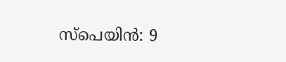സ്പെയിൻ: 9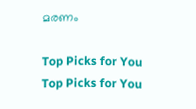മരണം

Top Picks for You
Top Picks for You